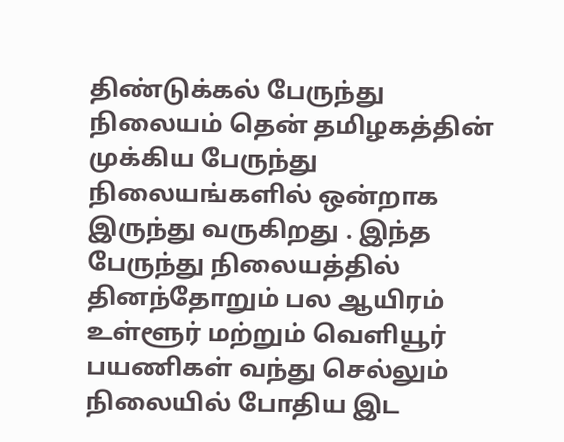திண்டுக்கல் பேருந்து நிலையம் தென் தமிழகத்தின் முக்கிய பேருந்து நிலையங்களில் ஒன்றாக இருந்து வருகிறது . இந்த பேருந்து நிலையத்தில் தினந்தோறும் பல ஆயிரம் உள்ளூர் மற்றும் வெளியூர் பயணிகள் வந்து செல்லும் நிலையில் போதிய இட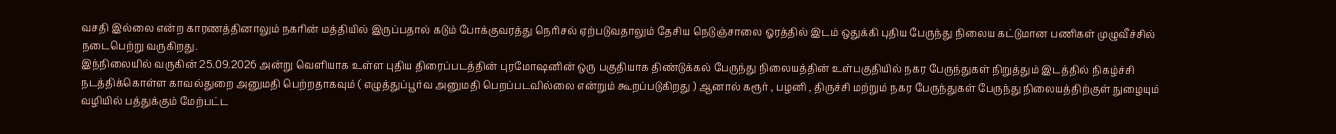வசதி இல்லை என்ற காரணத்தினாலும் நகரின் மத்தியில் இருப்பதால் கடும் போக்குவரத்து நெரிசல் ஏற்படுவதாலும் தேசிய நெடுஞ்சாலை ஓரத்தில் இடம் ஒதுக்கி புதிய பேருந்து நிலைய கட்டுமான பணிகள் முழுவீச்சில் நடைபெற்று வருகிறது.
இந்நிலையில் வருகின் 25.09.2026 அன்று வெளியாக உள்ள புதிய திரைப்படத்தின் புரமோஷனின் ஒரு பகுதியாக திண்டுக்கல் பேருந்து நிலையத்தின் உள்பகுதியில் நகர பேருந்துகள் நிறுத்தும் இடத்தில் நிகழ்ச்சி நடத்திக்கொள்ள காவல்துறை அனுமதி பெற்றதாகவும் ( எழுத்துப்பூர்வ அனுமதி பெறப்படவில்லை என்றும் கூறப்படுகிறது ) ஆனால் கரூர் , பழனி , திருச்சி மற்றும் நகர பேருந்துகள் பேருந்து நிலையத்திற்குள் நுழையும் வழியில் பத்துக்கும் மேற்பட்ட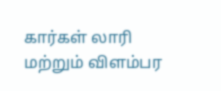கார்கள் லாரி மற்றும் விளம்பர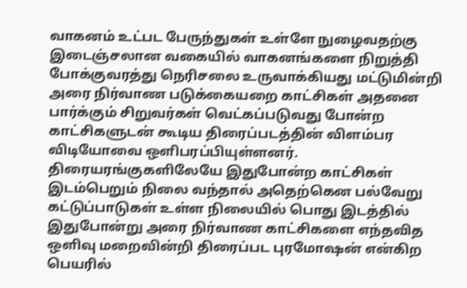வாகனம் உட்பட பேருந்துகள் உள்ளே நுழைவதற்கு இடைஞ்சலான வகையில் வாகனங்களை நிறுத்தி போக்குவரத்து நெரிசலை உருவாக்கியது மட்டுமின்றி அரை நிர்வாண படுக்கையறை காட்சிகள் அதனை பார்க்கும் சிறுவர்கள் வெட்கப்படுவது போன்ற காட்சிகளுடன் கூடிய திரைப்படத்தின் விளம்பர விடியோவை ஒளிபரப்பியுள்ளனர்.
திரையரங்குகளிலேயே இதுபோன்ற காட்சிகள் இடம்பெறும் நிலை வந்தால் அதெற்கென பல்வேறு கட்டுப்பாடுகள் உள்ள நிலையில் பொது இடத்தில் இதுபோன்று அரை நிர்வாண காட்சிகளை எந்தவித ஒளிவு மறைவின்றி திரைப்பட புரமோஷன் என்கிற பெயரில்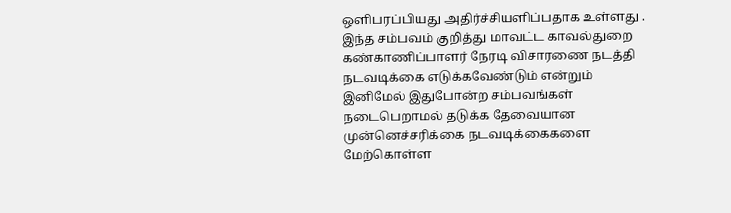ஒளிபரப்பியது அதிர்ச்சியளிப்பதாக உள்ளது .
இந்த சம்பவம் குறித்து மாவட்ட காவல்துறை கண்காணிப்பாளர் நேரடி விசாரணை நடத்தி நடவடிக்கை எடுக்கவேண்டும் என்றும் இனிமேல் இதுபோன்ற சம்பவங்கள் நடைபெறாமல் தடுக்க தேவையான முன்னெச்சரிக்கை நடவடிக்கைகளை மேற்கொள்ள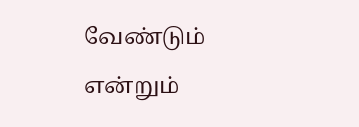வேண்டும் என்றும்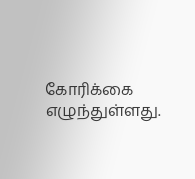கோரிக்கை எழுந்துள்ளது.